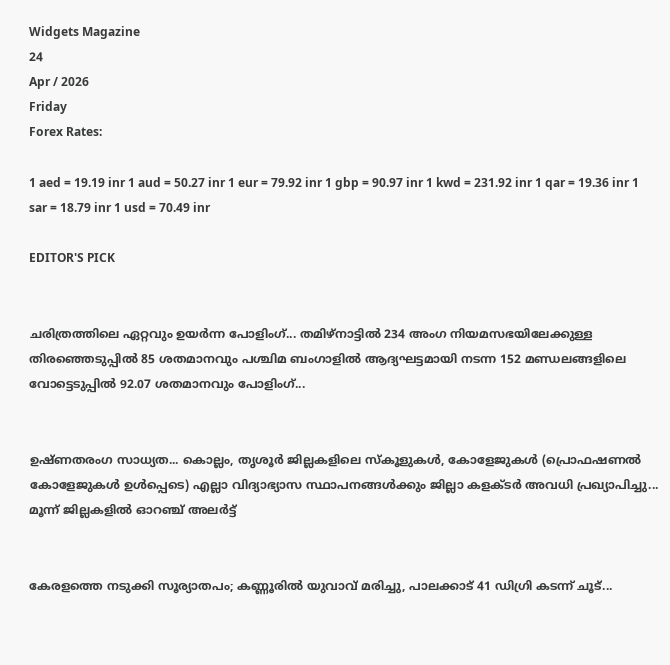Widgets Magazine
24
Apr / 2026
Friday
Forex Rates:

1 aed = 19.19 inr 1 aud = 50.27 inr 1 eur = 79.92 inr 1 gbp = 90.97 inr 1 kwd = 231.92 inr 1 qar = 19.36 inr 1 sar = 18.79 inr 1 usd = 70.49 inr

EDITOR'S PICK


ചരിത്രത്തിലെ ഏറ്റവും ഉയർന്ന പോളിംഗ്... തമിഴ്നാട്ടിൽ 234 അംഗ നിയമസഭയിലേക്കുള്ള തിരഞ്ഞെടുപ്പിൽ 85 ശതമാനവും പശ്ചിമ ബംഗാളിൽ ആദ്യഘട്ടമായി നടന്ന 152 മണ്ഡലങ്ങളിലെ വോട്ടെടുപ്പിൽ 92.07 ശതമാനവും പോളിംഗ്...


ഉഷ്ണതരംഗ സാധ്യത... കൊല്ലം, തൃശൂർ ജില്ലകളിലെ സ്കൂളുകൾ, കോളേജുകൾ (പ്രൊഫഷണൽ കോളേജുകൾ ഉൾപ്പെടെ) എല്ലാ വിദ്യാഭ്യാസ സ്ഥാപനങ്ങൾക്കും ജില്ലാ കളക്ടർ അവധി പ്രഖ്യാപിച്ചു... മൂന്ന് ജില്ലകളിൽ ഓറഞ്ച് അലർട്ട്


കേരളത്തെ നടുക്കി സൂര്യാതപം; കണ്ണൂരിൽ യുവാവ് മരിച്ചു, പാലക്കാട് 41 ഡിഗ്രി കടന്ന് ചൂട്...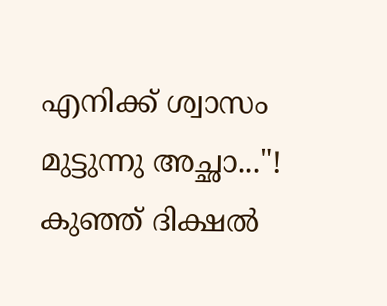എനിക്ക് ശ്വാസം മുട്ടുന്നു അച്ഛാ..."! കുഞ്ഞ് ദിക്ഷൽ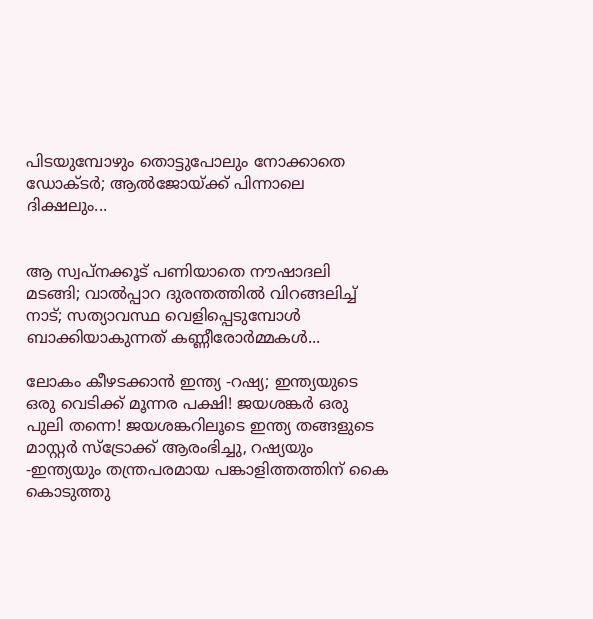പിടയുമ്പോഴും തൊട്ടുപോലും നോക്കാതെ ഡോക്ടർ; ആൽജോയ്ക്ക് പിന്നാലെ ദിക്ഷലും...


ആ സ്വപ്നക്കൂട് പണിയാതെ നൗഷാദലി മടങ്ങി; വാൽപ്പാറ ദുരന്തത്തിൽ വിറങ്ങലിച്ച് നാട്; സത്യാവസ്ഥ വെളിപ്പെടുമ്പോൾ ബാക്കിയാകുന്നത് കണ്ണീരോർമ്മകൾ...

ലോകം കീഴടക്കാൻ ഇന്ത്യ -റഷ്യ; ഇന്ത്യയുടെ ഒരു വെടിക്ക് മൂന്നര പക്ഷി! ജയശങ്കർ ഒരു പുലി തന്നെ! ജയശങ്കറിലൂടെ ഇന്ത്യ തങ്ങളുടെ മാസ്റ്റർ സ്ട്രോക്ക് ആരംഭിച്ചു, റഷ്യയും -ഇന്ത്യയും തന്ത്രപരമായ പങ്കാളിത്തത്തിന് കൈ കൊടുത്തു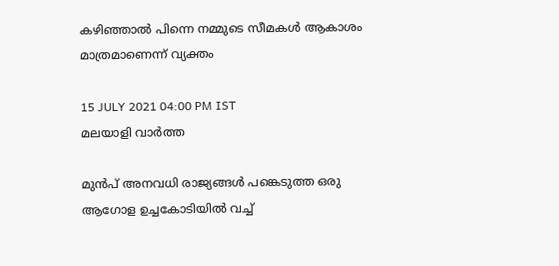കഴിഞ്ഞാൽ പിന്നെ നമ്മുടെ സീമകൾ ആകാശം മാത്രമാണെന്ന് വ്യക്തം

15 JULY 2021 04:00 PM IST
മലയാളി വാര്‍ത്ത

മുൻപ് അനവധി രാജ്യങ്ങൾ പങ്കെടുത്ത ഒരു ആഗോള ഉച്ചകോടിയിൽ വച്ച്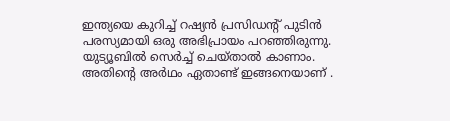ഇന്ത്യയെ കുറിച്ച് റഷ്യൻ പ്രസിഡന്റ് പുടിൻ പരസ്യമായി ഒരു അഭിപ്രായം പറഞ്ഞിരുന്നു. യുട്യൂബിൽ സെർച്ച് ചെയ്‌താൽ കാണാം. അതിന്റെ അർഥം ഏതാണ്ട് ഇങ്ങനെയാണ് .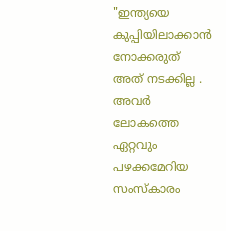"ഇന്ത്യയെ കുപ്പിയിലാക്കാൻ നോക്കരുത് അത് നടക്കില്ല . അവർ ലോകത്തെ ഏറ്റവും പഴക്കമേറിയ സംസ്കാരം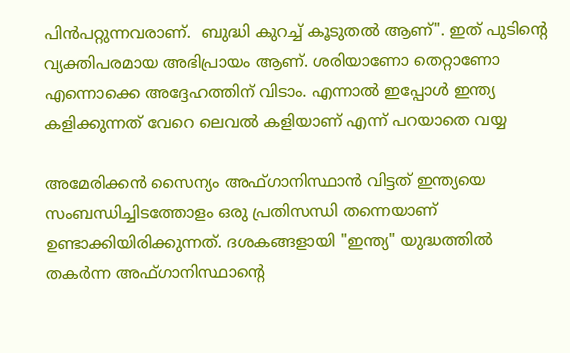പിൻപറ്റുന്നവരാണ്.  ബുദ്ധി കുറച്ച് കൂടുതൽ ആണ്". ഇത് പുടിന്റെ വ്യക്തിപരമായ അഭിപ്രായം ആണ്. ശരിയാണോ തെറ്റാണോ എന്നൊക്കെ അദ്ദേഹത്തിന് വിടാം. എന്നാൽ ഇപ്പോൾ ഇന്ത്യ കളിക്കുന്നത് വേറെ ലെവൽ കളിയാണ് എന്ന് പറയാതെ വയ്യ

അമേരിക്കൻ സൈന്യം അഫ്ഗാനിസ്ഥാൻ വിട്ടത് ഇന്ത്യയെ സംബന്ധിച്ചിടത്തോളം ഒരു പ്രതിസന്ധി തന്നെയാണ് ഉണ്ടാക്കിയിരിക്കുന്നത്. ദശകങ്ങളായി "ഇന്ത്യ" യുദ്ധത്തിൽ തകർന്ന അഫ്‌ഗാനിസ്ഥാന്റെ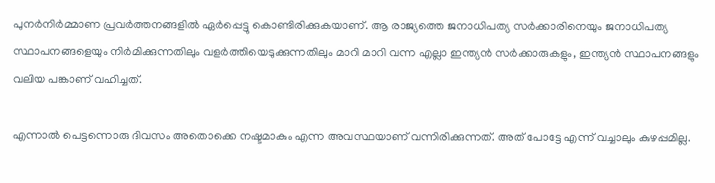പുനർനിർമ്മാണ പ്രവർത്തനങ്ങളിൽ ഏർപ്പെട്ടു കൊണ്ടിരിക്കുകയാണ്. ആ രാജ്യത്തെ ജനാധിപത്യ സർക്കാരിനെയും ജനാധിപത്യ സ്ഥാപനങ്ങളെയും നിർമിക്കുന്നതിലും വളർത്തിയെടുക്കുന്നതിലും മാറി മാറി വന്ന എല്ലാ ഇന്ത്യൻ സർക്കാരുകളും, ഇന്ത്യൻ സ്ഥാപനങ്ങളും വലിയ പങ്കാണ് വഹിച്ചത്.

എന്നാൽ പെട്ടന്നൊരു ദിവസം അതൊക്കെ നഷ്ടമാകും എന്ന അവസ്ഥയാണ് വന്നിരിക്കുന്നത്. അത് പോട്ടേ എന്ന് വച്ചാലും കുഴപ്പമില്ല.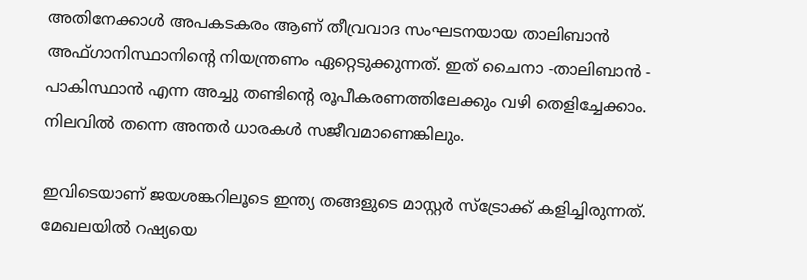അതിനേക്കാൾ അപകടകരം ആണ് തീവ്രവാദ സംഘടനയായ താലിബാൻ അഫ്ഗാനിസ്ഥാനിന്റെ നിയന്ത്രണം ഏറ്റെടുക്കുന്നത്. ഇത് ചൈനാ -താലിബാൻ - പാകിസ്ഥാൻ എന്ന അച്ചു തണ്ടിന്റെ രൂപീകരണത്തിലേക്കും വഴി തെളിച്ചേക്കാം. നിലവിൽ തന്നെ അന്തർ ധാരകൾ സജീവമാണെങ്കിലും.

ഇവിടെയാണ് ജയശങ്കറിലൂടെ ഇന്ത്യ തങ്ങളുടെ മാസ്റ്റർ സ്ട്രോക്ക് കളിച്ചിരുന്നത്. മേഖലയിൽ റഷ്യയെ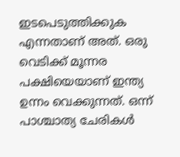ഇടപെടുത്തിക്കുക എന്നതാണ് അത്. ഒരു വെടിക്ക് മൂന്നര പക്ഷിയെയാണ് ഇന്ത്യ ഉന്നം വെക്കുന്നത്. ഒന്ന് പാശ്ചാത്യ ചേരികൾ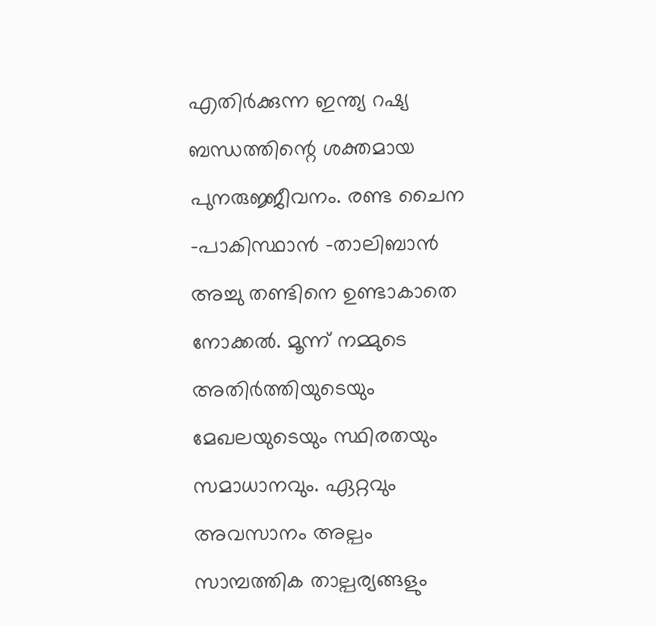എതിർക്കുന്ന ഇന്ത്യ റഷ്യ ബന്ധത്തിന്റെ ശക്തമായ പുനരുജ്ജീവനം. രണ്ട ചൈന -പാകിസ്ഥാൻ -താലിബാൻ അച്ചു തണ്ടിനെ ഉണ്ടാകാതെ നോക്കൽ. മൂന്ന് നമ്മുടെ അതിർത്തിയുടെയും മേഖലയുടെയും സ്ഥിരതയും സമാധാനവും. ഏറ്റവും അവസാനം അല്പം സാമ്പത്തിക താല്പര്യങ്ങളും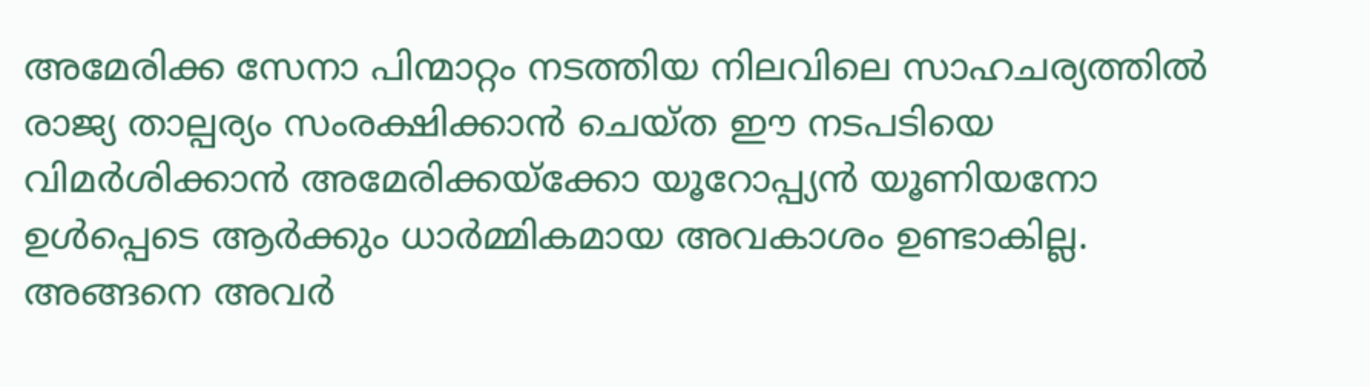അമേരിക്ക സേനാ പിന്മാറ്റം നടത്തിയ നിലവിലെ സാഹചര്യത്തിൽ രാജ്യ താല്പര്യം സംരക്ഷിക്കാൻ ചെയ്ത ഈ നടപടിയെ വിമർശിക്കാൻ അമേരിക്കയ്‌ക്കോ യൂറോപ്പ്യൻ യൂണിയനോ ഉൾപ്പെടെ ആർക്കും ധാർമ്മികമായ അവകാശം ഉണ്ടാകില്ല. അങ്ങനെ അവർ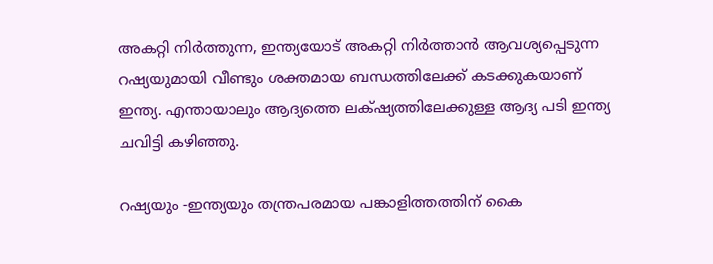അകറ്റി നിർത്തുന്ന, ഇന്ത്യയോട് അകറ്റി നിർത്താൻ ആവശ്യപ്പെടുന്ന റഷ്യയുമായി വീണ്ടും ശക്തമായ ബന്ധത്തിലേക്ക് കടക്കുകയാണ് ഇന്ത്യ. എന്തായാലും ആദ്യത്തെ ലക്‌ഷ്യത്തിലേക്കുള്ള ആദ്യ പടി ഇന്ത്യ ചവിട്ടി കഴിഞ്ഞു.

റഷ്യയും -ഇന്ത്യയും തന്ത്രപരമായ പങ്കാളിത്തത്തിന് കൈ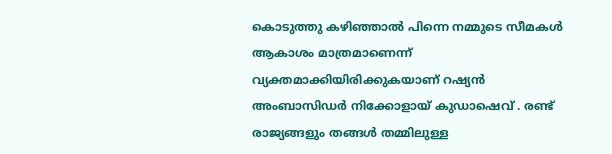കൊടുത്തു കഴിഞ്ഞാൽ പിന്നെ നമ്മുടെ സീമകൾ ആകാശം മാത്രമാണെന്ന് വ്യക്തമാക്കിയിരിക്കുകയാണ് റഷ്യൻ അംബാസിഡർ നിക്കോളായ് കുഡാഷെവ് . രണ്ട് രാജ്യങ്ങളും തങ്ങൾ തമ്മിലുള്ള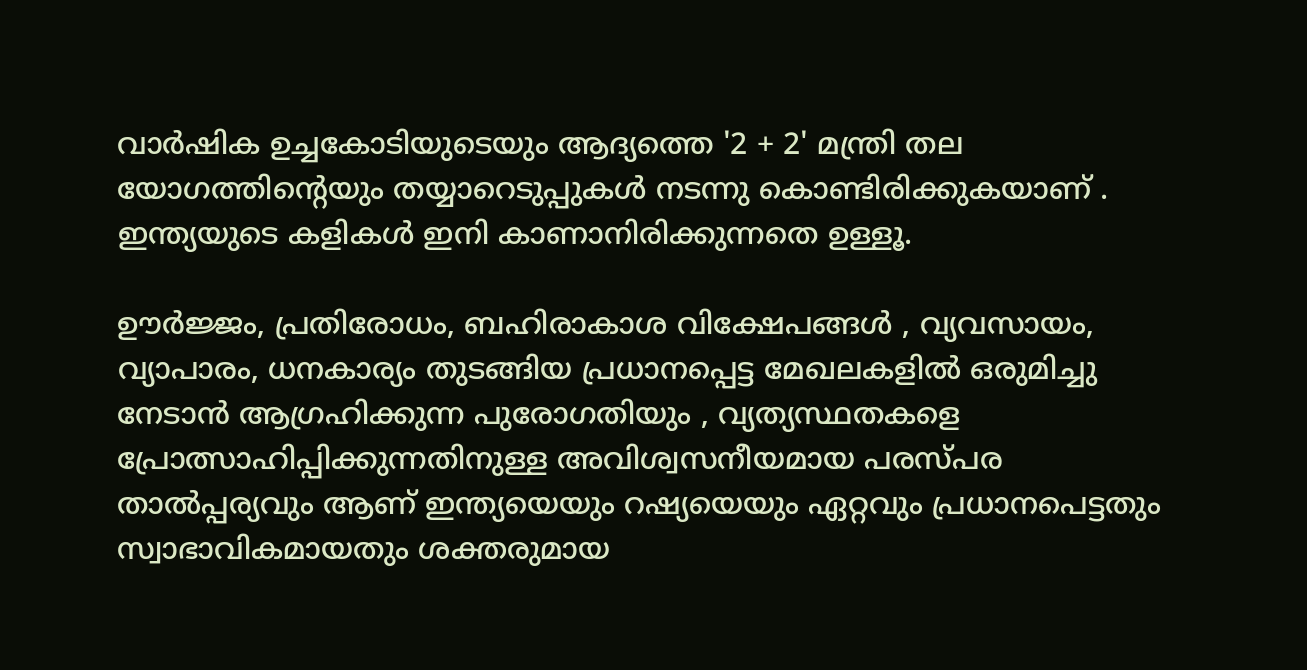വാർഷിക ഉച്ചകോടിയുടെയും ആദ്യത്തെ '2 + 2' മന്ത്രി തല യോഗത്തിന്റെയും തയ്യാറെടുപ്പുകൾ നടന്നു കൊണ്ടിരിക്കുകയാണ് . ഇന്ത്യയുടെ കളികൾ ഇനി കാണാനിരിക്കുന്നതെ ഉള്ളൂ.

ഊർജ്ജം, പ്രതിരോധം, ബഹിരാകാശ വിക്ഷേപങ്ങൾ , വ്യവസായം, വ്യാപാരം, ധനകാര്യം തുടങ്ങിയ പ്രധാനപ്പെട്ട മേഖലകളിൽ ഒരുമിച്ചു നേടാൻ ആഗ്രഹിക്കുന്ന പുരോഗതിയും , വ്യത്യസ്ഥതകളെ പ്രോത്സാഹിപ്പിക്കുന്നതിനുള്ള അവിശ്വസനീയമായ പരസ്പര താൽപ്പര്യവും ആണ് ഇന്ത്യയെയും റഷ്യയെയും ഏറ്റവും പ്രധാനപെട്ടതും സ്വാഭാവികമായതും ശക്തരുമായ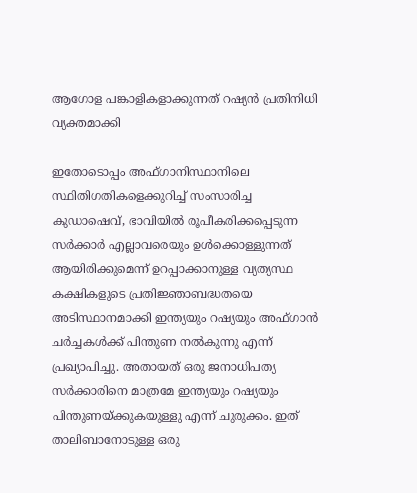ആഗോള പങ്കാളികളാക്കുന്നത് റഷ്യൻ പ്രതിനിധി വ്യക്തമാക്കി

ഇതോടൊപ്പം അഫ്ഗാനിസ്ഥാനിലെ സ്ഥിതിഗതികളെക്കുറിച്ച് സംസാരിച്ച കുഡാഷെവ്, ഭാവിയിൽ രൂപീകരിക്കപ്പെടുന്ന സർക്കാർ എല്ലാവരെയും ഉൾക്കൊള്ളുന്നത് ആയിരിക്കുമെന്ന് ഉറപ്പാക്കാനുള്ള വ്യത്യസ്ഥ കക്ഷികളുടെ പ്രതിജ്ഞാബദ്ധതയെ അടിസ്ഥാനമാക്കി ഇന്ത്യയും റഷ്യയും അഫ്ഗാൻ ചർച്ചകൾക്ക് പിന്തുണ നൽകുന്നു എന്ന് പ്രഖ്യാപിച്ചു. അതായത് ഒരു ജനാധിപത്യ സർക്കാരിനെ മാത്രമേ ഇന്ത്യയും റഷ്യയും പിന്തുണയ്ക്കുകയുള്ളു എന്ന് ചുരുക്കം. ഇത് താലിബാനോടുള്ള ഒരു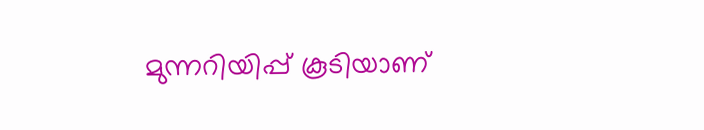മുന്നറിയിപ്പ് കൂടിയാണ്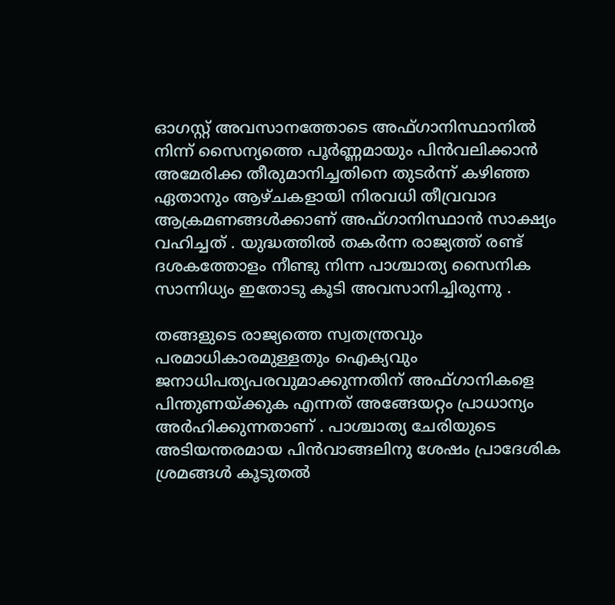ഓഗസ്റ്റ് അവസാനത്തോടെ അഫ്ഗാനിസ്ഥാനിൽ നിന്ന് സൈന്യത്തെ പൂർണ്ണമായും പിൻവലിക്കാൻ അമേരിക്ക തീരുമാനിച്ചതിനെ തുടർന്ന് കഴിഞ്ഞ ഏതാനും ആഴ്ചകളായി നിരവധി തീവ്രവാദ ആക്രമണങ്ങൾക്കാണ് അഫ്ഗാനിസ്ഥാൻ സാക്ഷ്യം വഹിച്ചത് . യുദ്ധത്തിൽ തകർന്ന രാജ്യത്ത് രണ്ട് ദശകത്തോളം നീണ്ടു നിന്ന പാശ്ചാത്യ സൈനിക സാന്നിധ്യം ഇതോടു കൂടി അവസാനിച്ചിരുന്നു .

തങ്ങളുടെ രാജ്യത്തെ സ്വതന്ത്രവും പരമാധികാരമുള്ളതും ഐക്യവും ജനാധിപത്യപരവുമാക്കുന്നതിന് അഫ്ഗാനികളെ പിന്തുണയ്ക്കുക എന്നത് അങ്ങേയറ്റം പ്രാധാന്യം അർഹിക്കുന്നതാണ് . പാശ്ചാത്യ ചേരിയുടെ അടിയന്തരമായ പിൻവാങ്ങലിനു ശേഷം പ്രാദേശിക ശ്രമങ്ങൾ കൂടുതൽ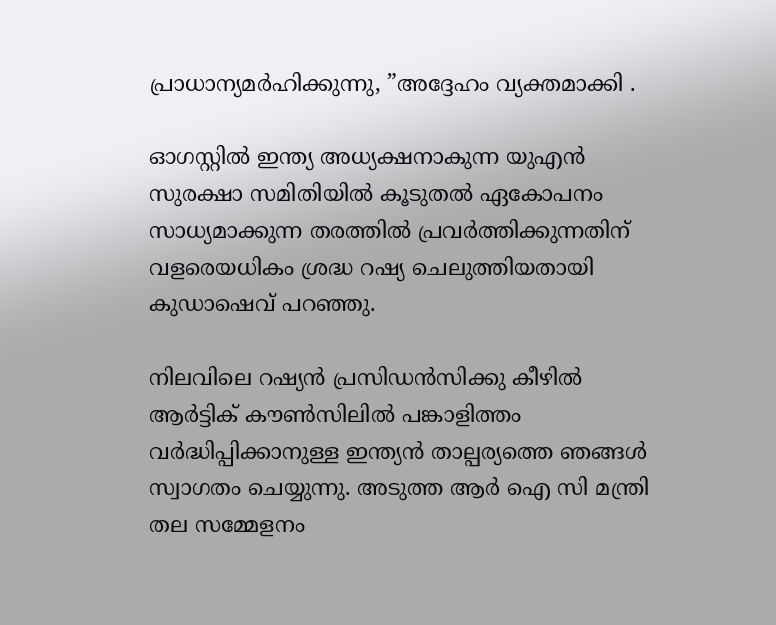പ്രാധാന്യമർഹിക്കുന്നു, ”അദ്ദേഹം വ്യക്തമാക്കി .

ഓഗസ്റ്റിൽ ഇന്ത്യ അധ്യക്ഷനാകുന്ന യുഎൻ സുരക്ഷാ സമിതിയിൽ കൂടുതൽ ഏകോപനം സാധ്യമാക്കുന്ന തരത്തിൽ പ്രവർത്തിക്കുന്നതിന് വളരെയധികം ശ്രദ്ധ റഷ്യ ചെലുത്തിയതായി കുഡാഷെവ് പറഞ്ഞു.

നിലവിലെ റഷ്യൻ പ്രസിഡൻസിക്കു കീഴിൽ ആർട്ടിക് കൗൺസിലിൽ പങ്കാളിത്തം വർദ്ധിപ്പിക്കാനുള്ള ഇന്ത്യൻ താല്പര്യത്തെ ഞങ്ങൾ സ്വാഗതം ചെയ്യുന്നു. അടുത്ത ആർ ഐ സി മന്ത്രി തല സമ്മേളനം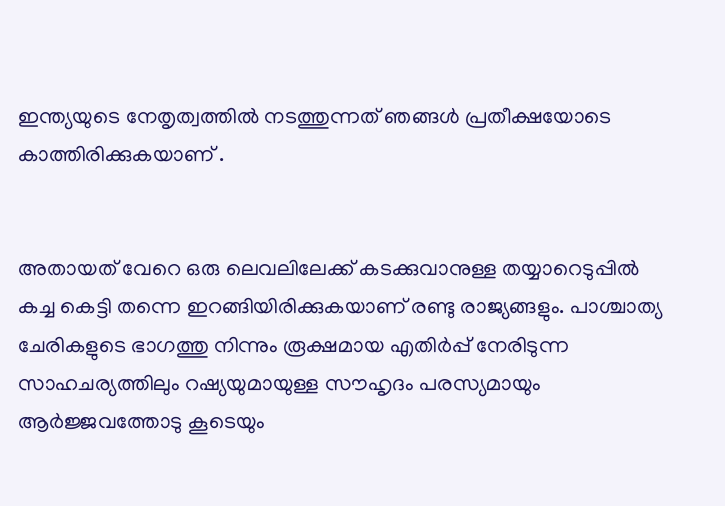ഇന്ത്യയുടെ നേതൃത്വത്തിൽ നടത്തുന്നത് ഞങ്ങൾ പ്രതീക്ഷയോടെ കാത്തിരിക്കുകയാണ് .


അതായത് വേറെ ഒരു ലെവലിലേക്ക് കടക്കുവാനുള്ള തയ്യാറെടുപ്പിൽ കച്ച കെട്ടി തന്നെ ഇറങ്ങിയിരിക്കുകയാണ് രണ്ടു രാജ്യങ്ങളും. പാശ്ചാത്യ ചേരികളുടെ ഭാഗത്തു നിന്നും രൂക്ഷമായ എതിർപ്പ് നേരിടുന്ന സാഹചര്യത്തിലും റഷ്യയുമായുള്ള സൗഹൃദം പരസ്യമായും ആർജ്ജവത്തോടു കൂടെയും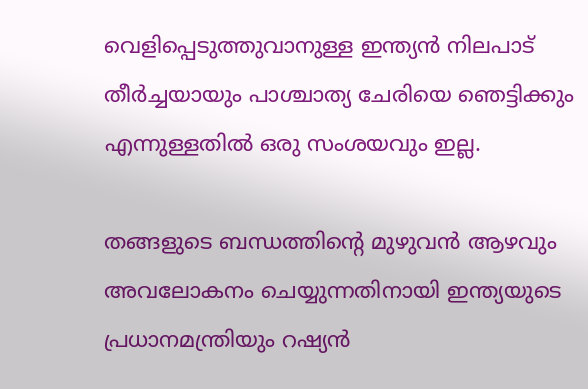വെളിപ്പെടുത്തുവാനുള്ള ഇന്ത്യൻ നിലപാട് തീർച്ചയായും പാശ്ചാത്യ ചേരിയെ ഞെട്ടിക്കും എന്നുള്ളതിൽ ഒരു സംശയവും ഇല്ല.

തങ്ങളുടെ ബന്ധത്തിന്റെ മുഴുവൻ ആഴവും അവലോകനം ചെയ്യുന്നതിനായി ഇന്ത്യയുടെ പ്രധാനമന്ത്രിയും റഷ്യൻ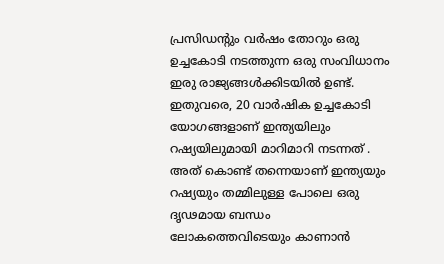പ്രസിഡന്റും വർഷം തോറും ഒരു ഉച്ചകോടി നടത്തുന്ന ഒരു സംവിധാനം ഇരു രാജ്യങ്ങൾക്കിടയിൽ ഉണ്ട്. ഇതുവരെ, 20 വാർഷിക ഉച്ചകോടി യോഗങ്ങളാണ് ഇന്ത്യയിലും റഷ്യയിലുമായി മാറിമാറി നടന്നത് . അത് കൊണ്ട് തന്നെയാണ് ഇന്ത്യയും റഷ്യയും തമ്മിലുള്ള പോലെ ഒരു ദൃഢമായ ബന്ധം ലോകത്തെവിടെയും കാണാൻ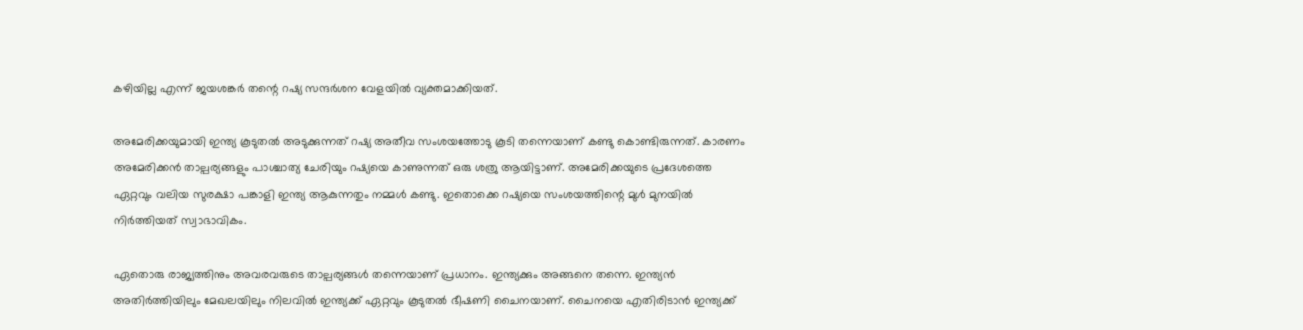കഴിയില്ല എന്ന് ജയശങ്കർ തന്റെ റഷ്യ സന്ദർശന വേളയിൽ വ്യക്തമാക്കിയത്.

അമേരിക്കയുമായി ഇന്ത്യ കൂടുതൽ അടുക്കുന്നത് റഷ്യ അതീവ സംശയത്തോടു കൂടി തന്നെയാണ് കണ്ടു കൊണ്ടിരുന്നത്. കാരണം അമേരിക്കൻ താല്പര്യങ്ങളും പാശ്ചാത്യ ചേരിയും റഷ്യയെ കാണുന്നത് ഒരു ശത്രു ആയിട്ടാണ്. അമേരിക്കയുടെ പ്രദേശത്തെ ഏറ്റവും വലിയ സുരക്ഷാ പങ്കാളി ഇന്ത്യ ആകുന്നതും നമ്മൾ കണ്ടു. ഇതൊക്കെ റഷ്യയെ സംശയത്തിന്റെ മുൾ മുനയിൽ നിർത്തിയത് സ്വാഭാവികം.

ഏതൊരു രാജ്യത്തിനും അവരവരുടെ താല്പര്യങ്ങൾ തന്നെയാണ് പ്രധാനം. ഇന്ത്യക്കും അങ്ങനെ തന്നെ. ഇന്ത്യൻ അതിർത്തിയിലും മേഖലയിലും നിലവിൽ ഇന്ത്യക്ക് ഏറ്റവും കൂടുതൽ ഭീഷണി ചൈനയാണ്. ചൈനയെ എതിരിടാൻ ഇന്ത്യക്ക്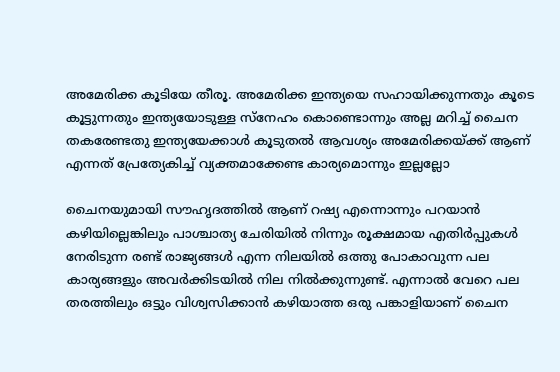അമേരിക്ക കൂടിയേ തീരൂ. അമേരിക്ക ഇന്ത്യയെ സഹായിക്കുന്നതും കൂടെ കൂട്ടുന്നതും ഇന്ത്യയോടുള്ള സ്നേഹം കൊണ്ടൊന്നും അല്ല മറിച്ച് ചൈന തകരേണ്ടതു ഇന്ത്യയേക്കാൾ കൂടുതൽ ആവശ്യം അമേരിക്കയ്ക്ക് ആണ് എന്നത് പ്രേത്യേകിച്ച് വ്യക്തമാക്കേണ്ട കാര്യമൊന്നും ഇല്ലല്ലോ

ചൈനയുമായി സൗഹൃദത്തിൽ ആണ് റഷ്യ എന്നൊന്നും പറയാൻ കഴിയില്ലെങ്കിലും പാശ്ചാത്യ ചേരിയിൽ നിന്നും രൂക്ഷമായ എതിർപ്പുകൾ നേരിടുന്ന രണ്ട് രാജ്യങ്ങൾ എന്ന നിലയിൽ ഒത്തു പോകാവുന്ന പല കാര്യങ്ങളും അവർക്കിടയിൽ നില നിൽക്കുന്നുണ്ട്. എന്നാൽ വേറെ പല തരത്തിലും ഒട്ടും വിശ്വസിക്കാൻ കഴിയാത്ത ഒരു പങ്കാളിയാണ് ചൈന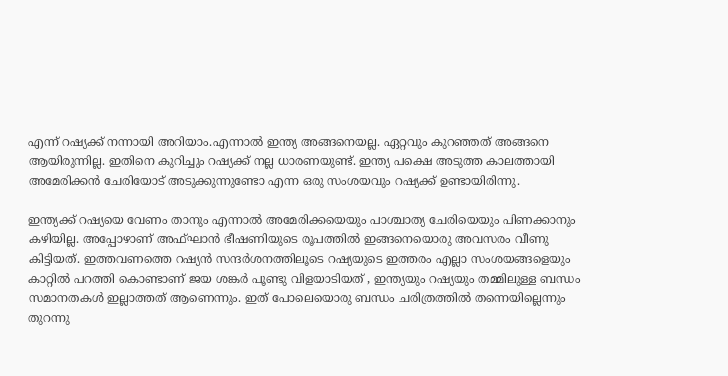എന്ന് റഷ്യക്ക് നന്നായി അറിയാം.എന്നാൽ ഇന്ത്യ അങ്ങനെയല്ല. ഏറ്റവും കുറഞ്ഞത് അങ്ങനെ ആയിരുന്നില്ല. ഇതിനെ കുറിച്ചും റഷ്യക്ക് നല്ല ധാരണയുണ്ട്. ഇന്ത്യ പക്ഷെ അടുത്ത കാലത്തായി അമേരിക്കൻ ചേരിയോട് അടുക്കുന്നുണ്ടോ എന്ന ഒരു സംശയവും റഷ്യക്ക് ഉണ്ടായിരിന്നു.

ഇന്ത്യക്ക് റഷ്യയെ വേണം താനും എന്നാൽ അമേരിക്കയെയും പാശ്ചാത്യ ചേരിയെയും പിണക്കാനും കഴിയില്ല. അപ്പോഴാണ് അഫ്ഘാൻ ഭീഷണിയുടെ രൂപത്തിൽ ഇങ്ങനെയൊരു അവസരം വീണു കിട്ടിയത്. ഇത്തവണത്തെ റഷ്യൻ സന്ദർശനത്തിലൂടെ റഷ്യയുടെ ഇത്തരം എല്ലാ സംശയങ്ങളെയും കാറ്റിൽ പറത്തി കൊണ്ടാണ് ജയ ശങ്കർ പൂണ്ടു വിളയാടിയത് , ഇന്ത്യയും റഷ്യയും തമ്മിലുള്ള ബന്ധം സമാനതകൾ ഇല്ലാത്തത് ആണെന്നും. ഇത് പോലെയൊരു ബന്ധം ചരിത്രത്തിൽ തന്നെയില്ലെന്നും തുറന്നു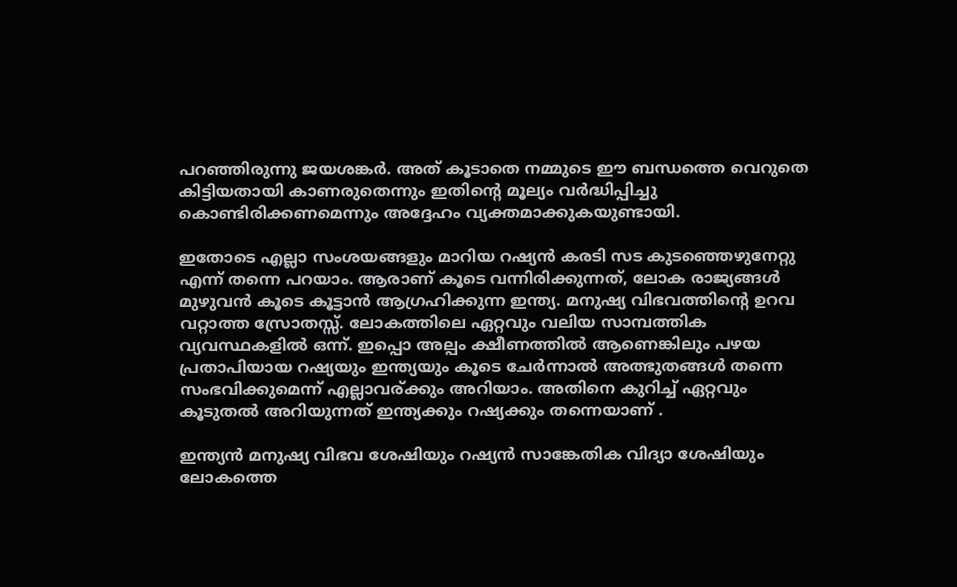പറഞ്ഞിരുന്നു ജയശങ്കർ. അത് കൂടാതെ നമ്മുടെ ഈ ബന്ധത്തെ വെറുതെ കിട്ടിയതായി കാണരുതെന്നും ഇതിന്റെ മൂല്യം വർദ്ധിപ്പിച്ചു കൊണ്ടിരിക്കണമെന്നും അദ്ദേഹം വ്യക്തമാക്കുകയുണ്ടായി.

ഇതോടെ എല്ലാ സംശയങ്ങളും മാറിയ റഷ്യൻ കരടി സട കുടഞ്ഞെഴുനേറ്റു എന്ന് തന്നെ പറയാം. ആരാണ് കൂടെ വന്നിരിക്കുന്നത്, ലോക രാജ്യങ്ങൾ മുഴുവൻ കൂടെ കൂട്ടാൻ ആഗ്രഹിക്കുന്ന ഇന്ത്യ. മനുഷ്യ വിഭവത്തിന്റെ ഉറവ വറ്റാത്ത സ്രോതസ്സ്. ലോകത്തിലെ ഏറ്റവും വലിയ സാമ്പത്തിക വ്യവസ്ഥകളിൽ ഒന്ന്. ഇപ്പൊ അല്പം ക്ഷീണത്തിൽ ആണെങ്കിലും പഴയ പ്രതാപിയായ റഷ്യയും ഇന്ത്യയും കൂടെ ചേർന്നാൽ അത്ഭുതങ്ങൾ തന്നെ സംഭവിക്കുമെന്ന് എല്ലാവര്ക്കും അറിയാം. അതിനെ കുറിച്ച് ഏറ്റവും കൂടുതൽ അറിയുന്നത് ഇന്ത്യക്കും റഷ്യക്കും തന്നെയാണ് .

ഇന്ത്യൻ മനുഷ്യ വിഭവ ശേഷിയും റഷ്യൻ സാങ്കേതിക വിദ്യാ ശേഷിയും ലോകത്തെ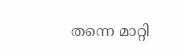തന്നെ മാറ്റി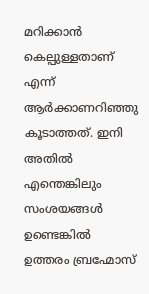മറിക്കാൻ കെല്പുള്ളതാണ് എന്ന് ആർക്കാണറിഞ്ഞു കൂടാത്തത്. ഇനി അതിൽ എന്തെങ്കിലും സംശയങ്ങൾ ഉണ്ടെങ്കിൽ ഉത്തരം ബ്രഹ്മോസ്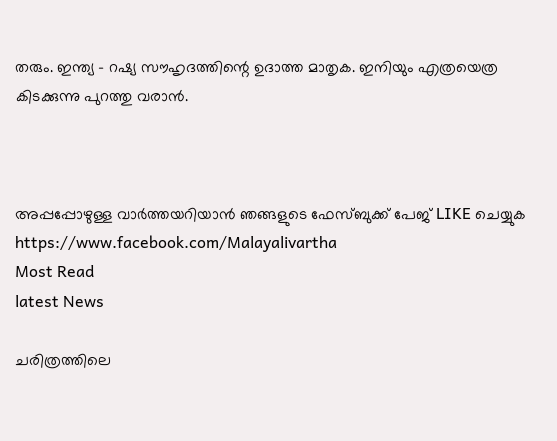തരും. ഇന്ത്യ - റഷ്യ സൗഹൃദത്തിന്റെ ഉദാത്ത മാതൃക. ഇനിയും എത്രയെത്ര കിടക്കുന്നു പുറത്തു വരാൻ.



അപ്പപ്പോഴുള്ള വാര്‍ത്തയറിയാന്‍ ഞങ്ങളുടെ ഫേസ്‌ബുക്ക്‌ പേജ് LIKE ചെയ്യുക
https://www.facebook.com/Malayalivartha
Most Read
latest News

ചരിത്രത്തിലെ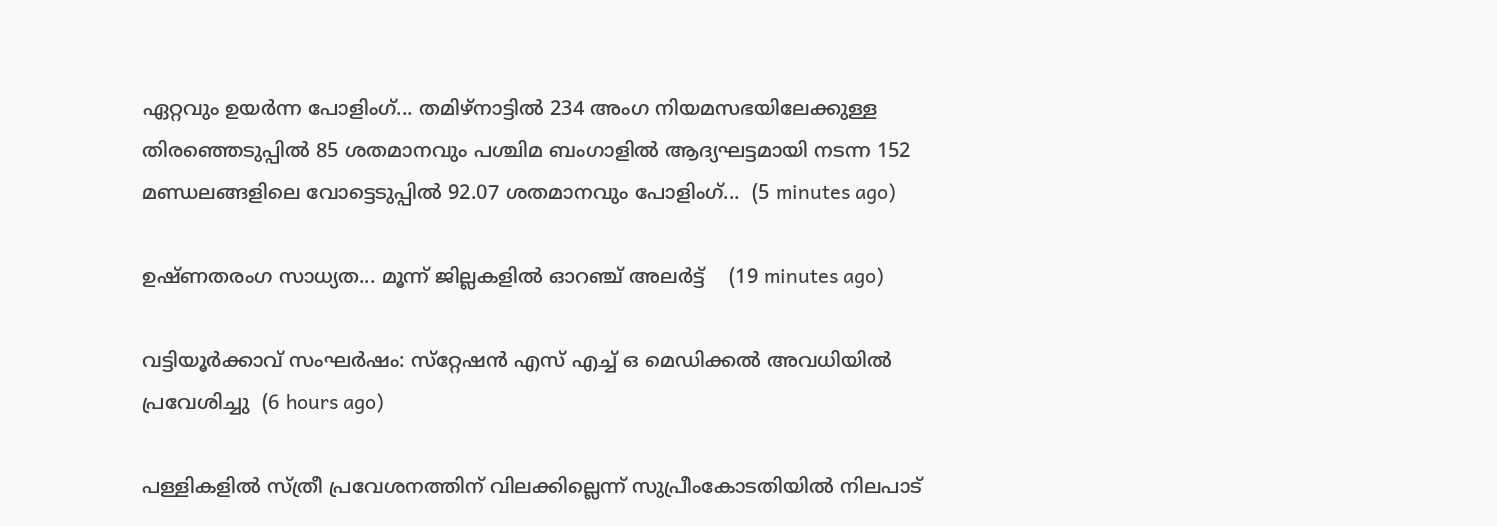ഏറ്റവും ഉയർന്ന പോളിംഗ്... തമിഴ്നാട്ടിൽ 234 അംഗ നിയമസഭയിലേക്കുള്ള തിരഞ്ഞെടുപ്പിൽ 85 ശതമാനവും പശ്ചിമ ബംഗാളിൽ ആദ്യഘട്ടമായി നടന്ന 152 മണ്ഡലങ്ങളിലെ വോട്ടെടുപ്പിൽ 92.07 ശതമാനവും പോളിംഗ്...  (5 minutes ago)

ഉഷ്ണതരംഗ സാധ്യത... മൂന്ന് ജില്ലകളിൽ ഓറഞ്ച് അലർട്ട്    (19 minutes ago)

വട്ടിയൂര്‍ക്കാവ് സംഘര്‍ഷം: സ്‌റ്റേഷന്‍ എസ് എച്ച് ഒ മെഡിക്കല്‍ അവധിയില്‍ പ്രവേശിച്ചു  (6 hours ago)

പള്ളികളില്‍ സ്ത്രീ പ്രവേശനത്തിന് വിലക്കില്ലെന്ന് സുപ്രീംകോടതിയില്‍ നിലപാട്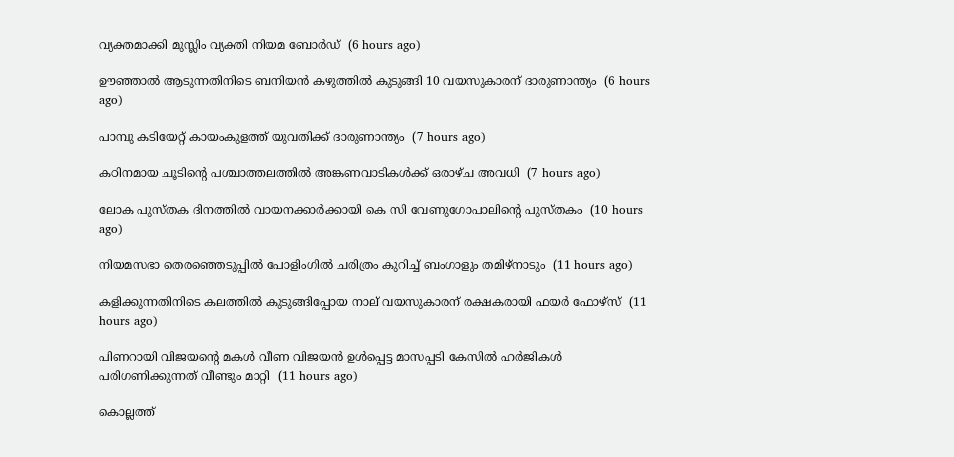വ്യക്തമാക്കി മുസ്ലിം വ്യക്തി നിയമ ബോര്‍ഡ്  (6 hours ago)

ഊഞ്ഞാല്‍ ആടുന്നതിനിടെ ബനിയന്‍ കഴുത്തില്‍ കുടുങ്ങി 10 വയസുകാരന് ദാരുണാന്ത്യം  (6 hours ago)

പാമ്പു കടിയേറ്റ് കായംകുളത്ത് യുവതിക്ക് ദാരുണാന്ത്യം  (7 hours ago)

കഠിനമായ ചൂടിന്റെ പശ്ചാത്തലത്തില്‍ അങ്കണവാടികള്‍ക്ക് ഒരാഴ്ച അവധി  (7 hours ago)

ലോക പുസ്തക ദിനത്തില്‍ വായനക്കാര്‍ക്കായി കെ സി വേണുഗോപാലിന്റെ പുസ്തകം  (10 hours ago)

നിയമസഭാ തെരഞ്ഞെടുപ്പില്‍ പോളിംഗില്‍ ചരിത്രം കുറിച്ച് ബംഗാളും തമിഴ്‌നാടും  (11 hours ago)

കളിക്കുന്നതിനിടെ കലത്തില്‍ കുടുങ്ങിപ്പോയ നാല് വയസുകാരന് രക്ഷകരായി ഫയര്‍ ഫോഴ്‌സ്  (11 hours ago)

പിണറായി വിജയന്റെ മകള്‍ വീണ വിജയന്‍ ഉള്‍പ്പെട്ട മാസപ്പടി കേസില്‍ ഹര്‍ജികള്‍ പരിഗണിക്കുന്നത് വീണ്ടും മാറ്റി  (11 hours ago)

കൊല്ലത്ത്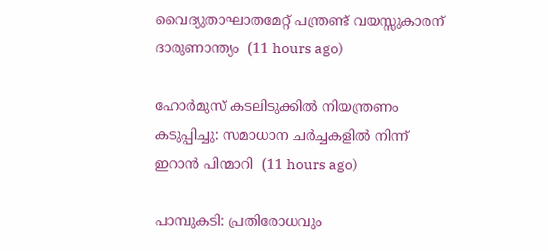വൈദ്യുതാഘാതമേറ്റ് പന്ത്രണ്ട് വയസ്സുകാരന് ദാരുണാന്ത്യം  (11 hours ago)

ഹോര്‍മുസ് കടലിടുക്കില്‍ നിയന്ത്രണം കടുപ്പിച്ചു: സമാധാന ചര്‍ച്ചകളില്‍ നിന്ന് ഇറാന്‍ പിന്മാറി  (11 hours ago)

പാമ്പുകടി: പ്രതിരോധവും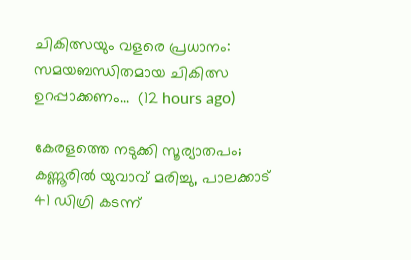ചികിത്സയും വളരെ പ്രധാനം: സമയബന്ധിതമായ ചികിത്സ ഉറപ്പാക്കണം...  (12 hours ago)

കേരളത്തെ നടുക്കി സൂര്യാതപം; കണ്ണൂരിൽ യുവാവ് മരിച്ചു, പാലക്കാട് 41 ഡിഗ്രി കടന്ന്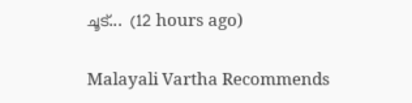ചൂട്...  (12 hours ago)

Malayali Vartha Recommends